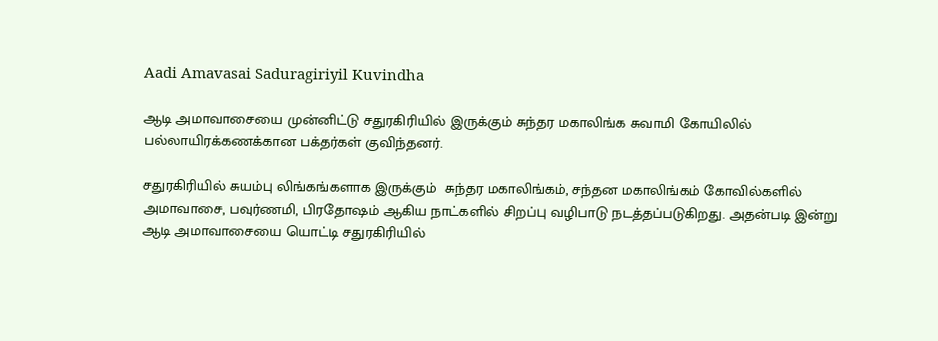Aadi Amavasai Saduragiriyil Kuvindha

ஆடி அமாவாசையை முன்னிட்டு சதுரகிரியில் இருக்கும் சுந்தர மகாலிங்க சுவாமி கோயிலில் பல்லாயிரக்கணக்கான பக்தர்கள் குவிந்தனர்.

சதுரகிரியில் சுயம்பு லிங்கங்களாக இருக்கும்  சுந்தர மகாலிங்கம், சந்தன மகாலிங்கம் கோவில்களில் அமாவாசை, பவுர்ணமி, பிரதோ‌ஷம் ஆகிய நாட்களில் சிறப்பு வழிபாடு நடத்தப்படுகிறது. அதன்படி இன்று ஆடி அமாவாசையை யொட்டி சதுரகிரியில்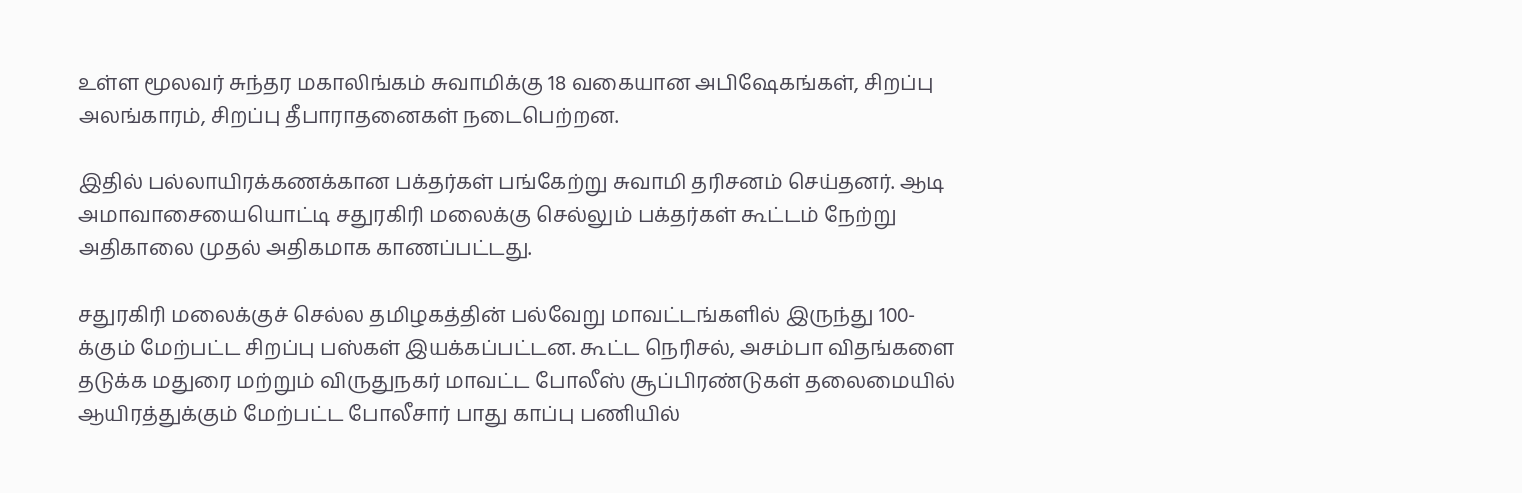உள்ள மூலவர் சுந்தர மகாலிங்கம் சுவாமிக்கு 18 வகையான அபிஷேகங்கள், சிறப்பு அலங்காரம், சிறப்பு தீபாராதனைகள் நடைபெற்றன.

இதில் பல்லாயிரக்கணக்கான பக்தர்கள் பங்கேற்று சுவாமி தரிசனம் செய்தனர். ஆடி அமாவாசையையொட்டி சதுரகிரி மலைக்கு செல்லும் பக்தர்கள் கூட்டம் நேற்று அதிகாலை முதல் அதிகமாக காணப்பட்டது.

சதுரகிரி மலைக்குச் செல்ல தமிழகத்தின் பல்வேறு மாவட்டங்களில் இருந்து 100-க்கும் மேற்பட்ட சிறப்பு பஸ்கள் இயக்கப்பட்டன. கூட்ட நெரிசல், அசம்பா விதங்களை தடுக்க மதுரை மற்றும் விருதுநகர் மாவட்ட போலீஸ் சூப்பிரண்டுகள் தலைமையில் ஆயிரத்துக்கும் மேற்பட்ட போலீசார் பாது காப்பு பணியில்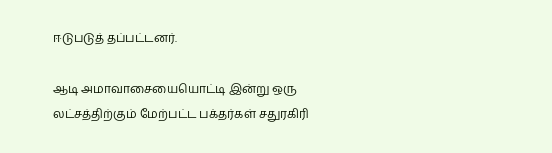ஈடுபடுத் தப்பட்டனர்.

ஆடி அமாவாசையையொட்டி இன்று ஒரு லட்சத்திற்கும் மேற்பட்ட பக்தர்கள் சதுரகிரி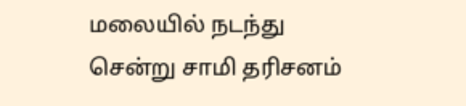மலையில் நடந்து சென்று சாமி தரிசனம்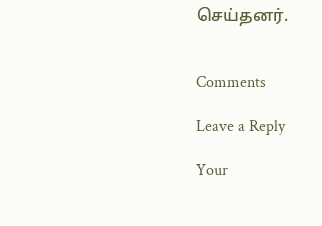செய்தனர்.


Comments

Leave a Reply

Your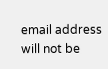email address will not be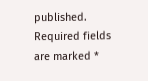published. Required fields are marked *